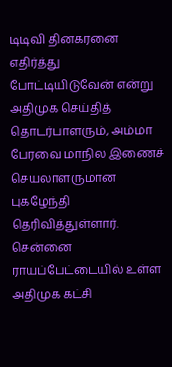டிடிவி தினகரனை எதிர்த்து போட்டியிடுவேன் என்று அதிமுக செய்தித் தொடர்பாளரும், அம்மா பேரவை மாநில இணைச் செயலாளருமான புகழேந்தி தெரிவித்துள்ளார்.
சென்னை ராயப்பேட்டையில் உள்ள அதிமுக கட்சி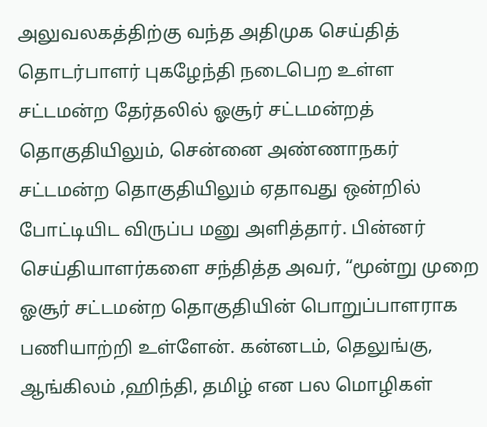அலுவலகத்திற்கு வந்த அதிமுக செய்தித் தொடர்பாளர் புகழேந்தி நடைபெற உள்ள சட்டமன்ற தேர்தலில் ஓசூர் சட்டமன்றத் தொகுதியிலும், சென்னை அண்ணாநகர் சட்டமன்ற தொகுதியிலும் ஏதாவது ஒன்றில் போட்டியிட விருப்ப மனு அளித்தார். பின்னர் செய்தியாளர்களை சந்தித்த அவர், “மூன்று முறை ஓசூர் சட்டமன்ற தொகுதியின் பொறுப்பாளராக பணியாற்றி உள்ளேன். கன்னடம், தெலுங்கு, ஆங்கிலம் ,ஹிந்தி, தமிழ் என பல மொழிகள்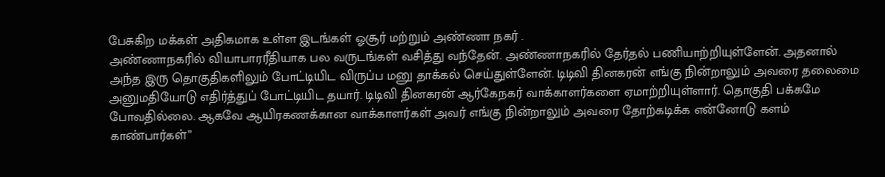பேசுகிற மக்கள் அதிகமாக உள்ள இடங்கள் ஓசூர் மற்றும் அண்ணா நகர் .
அண்ணாநகரில் வியாபாரரீதியாக பல வருடங்கள் வசித்து வந்தேன். அண்ணாநகரில் தேர்தல் பணியாற்றியுள்ளேன். அதனால் அந்த இரு தொகுதிகளிலும் போட்டியிட விருப்ப மனு தாக்கல் செய்துள்ளேன். டிடிவி தினகரன் எங்கு நின்றாலும் அவரை தலைமை அனுமதியோடு எதிர்த்துப் போட்டியிட தயார். டிடிவி தினகரன் ஆர்கேநகர் வாக்காளர்களை ஏமாற்றியுள்ளார். தொகுதி பக்கமே போவதில்லை. ஆகவே ஆயிரகணக்கான வாக்காளர்கள் அவர் எங்கு நின்றாலும் அவரை தோற்கடிக்க என்னோடு களம் காண்பார்கள்”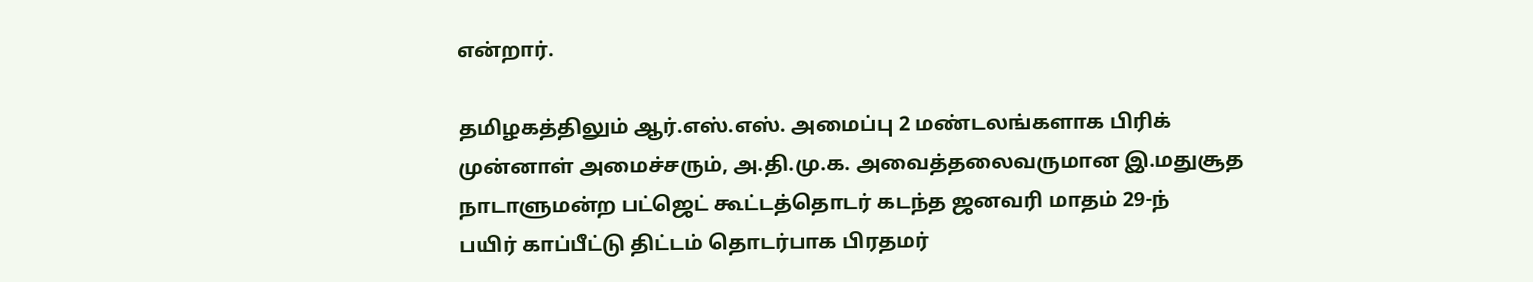என்றார்.

தமிழகத்திலும் ஆர்.எஸ்.எஸ். அமைப்பு 2 மண்டலங்களாக பிரிக்
முன்னாள் அமைச்சரும், அ.தி.மு.க. அவைத்தலைவருமான இ.மதுசூத
நாடாளுமன்ற பட்ஜெட் கூட்டத்தொடர் கடந்த ஜனவரி மாதம் 29-ந்
பயிர் காப்பீட்டு திட்டம் தொடர்பாக பிரதமர்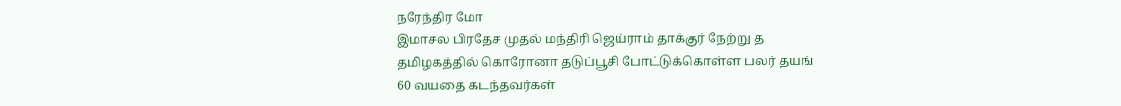நரேந்திர மோ
இமாசல பிரதேச முதல் மந்திரி ஜெய்ராம் தாக்குர் நேற்று த
தமிழகத்தில் கொரோனா தடுப்பூசி போட்டுக்கொள்ள பலர் தயங்
60 வயதை கடந்தவர்கள்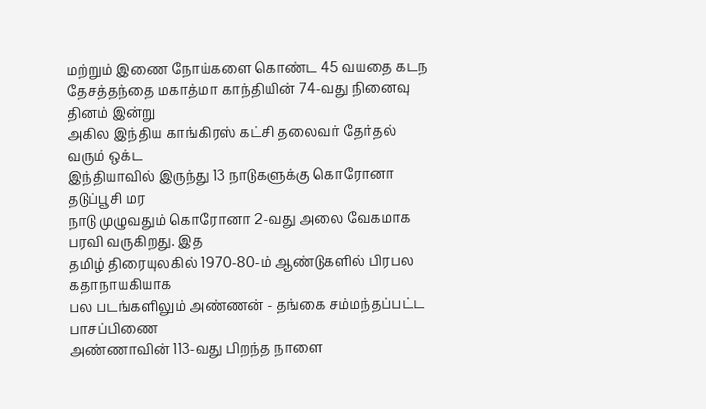மற்றும் இணை நோய்களை கொண்ட 45 வயதை கடந
தேசத்தந்தை மகாத்மா காந்தியின் 74-வது நினைவு தினம் இன்று
அகில இந்திய காங்கிரஸ் கட்சி தலைவர் தேர்தல் வரும் ஒக்ட
இந்தியாவில் இருந்து 13 நாடுகளுக்கு கொரோனா தடுப்பூசி மர
நாடு முழுவதும் கொரோனா 2-வது அலை வேகமாக பரவி வருகிறது. இத
தமிழ் திரையுலகில் 1970-80-ம் ஆண்டுகளில் பிரபல கதாநாயகியாக
பல படங்களிலும் அண்ணன் - தங்கை சம்மந்தப்பட்ட பாசப்பிணை
அண்ணாவின் 113-வது பிறந்த நாளை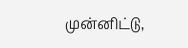முன்னிட்டு,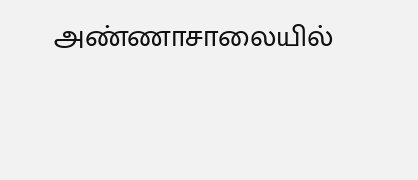அண்ணாசாலையில்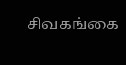சிவகங்கை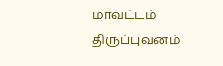மாவட்டம் திருப்புவனம்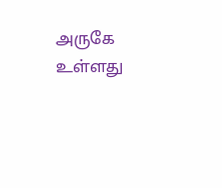அருகே உள்ளது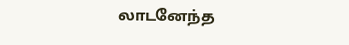லாடனேந்த